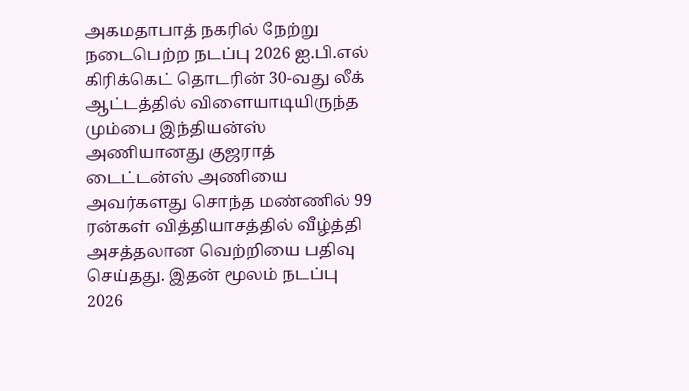அகமதாபாத் நகரில் நேற்று நடைபெற்ற நடப்பு 2026 ஐ.பி.எல் கிரிக்கெட் தொடரின் 30-வது லீக் ஆட்டத்தில் விளையாடியிருந்த மும்பை இந்தியன்ஸ் அணியானது குஜராத் டைட்டன்ஸ் அணியை அவர்களது சொந்த மண்ணில் 99 ரன்கள் வித்தியாசத்தில் வீழ்த்தி அசத்தலான வெற்றியை பதிவு செய்தது. இதன் மூலம் நடப்பு 2026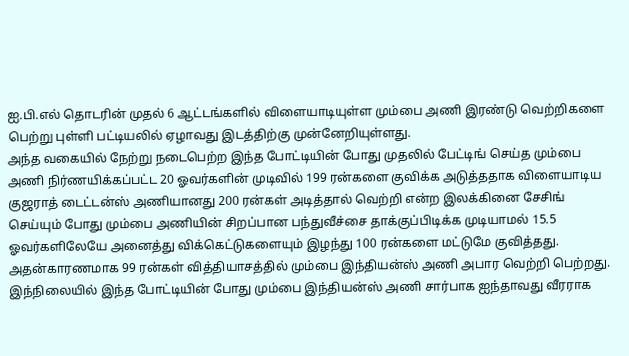ஐ.பி.எல் தொடரின் முதல் 6 ஆட்டங்களில் விளையாடியுள்ள மும்பை அணி இரண்டு வெற்றிகளை பெற்று புள்ளி பட்டியலில் ஏழாவது இடத்திற்கு முன்னேறியுள்ளது.
அந்த வகையில் நேற்று நடைபெற்ற இந்த போட்டியின் போது முதலில் பேட்டிங் செய்த மும்பை அணி நிர்ணயிக்கப்பட்ட 20 ஓவர்களின் முடிவில் 199 ரன்களை குவிக்க அடுத்ததாக விளையாடிய குஜராத் டைட்டன்ஸ் அணியானது 200 ரன்கள் அடித்தால் வெற்றி என்ற இலக்கினை சேசிங் செய்யும் போது மும்பை அணியின் சிறப்பான பந்துவீச்சை தாக்குப்பிடிக்க முடியாமல் 15.5 ஓவர்களிலேயே அனைத்து விக்கெட்டுகளையும் இழந்து 100 ரன்களை மட்டுமே குவித்தது.
அதன்காரணமாக 99 ரன்கள் வித்தியாசத்தில் மும்பை இந்தியன்ஸ் அணி அபார வெற்றி பெற்றது. இந்நிலையில் இந்த போட்டியின் போது மும்பை இந்தியன்ஸ் அணி சார்பாக ஐந்தாவது வீரராக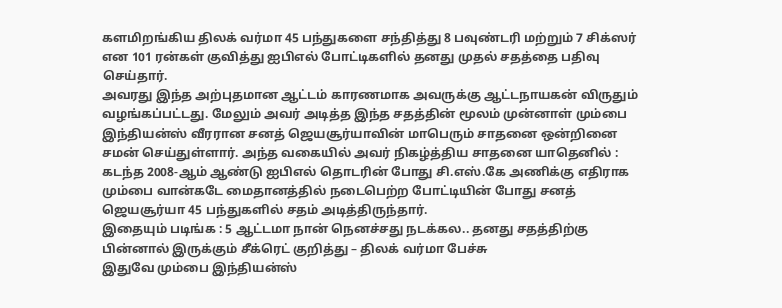களமிறங்கிய திலக் வர்மா 45 பந்துகளை சந்தித்து 8 பவுண்டரி மற்றும் 7 சிக்ஸர் என 101 ரன்கள் குவித்து ஐபிஎல் போட்டிகளில் தனது முதல் சதத்தை பதிவு செய்தார்.
அவரது இந்த அற்புதமான ஆட்டம் காரணமாக அவருக்கு ஆட்டநாயகன் விருதும் வழங்கப்பட்டது. மேலும் அவர் அடித்த இந்த சதத்தின் மூலம் முன்னாள் மும்பை இந்தியன்ஸ் வீரரான சனத் ஜெயசூர்யாவின் மாபெரும் சாதனை ஒன்றினை சமன் செய்துள்ளார். அந்த வகையில் அவர் நிகழ்த்திய சாதனை யாதெனில் : கடந்த 2008-ஆம் ஆண்டு ஐபிஎல் தொடரின் போது சி.எஸ்.கே அணிக்கு எதிராக மும்பை வான்கடே மைதானத்தில் நடைபெற்ற போட்டியின் போது சனத் ஜெயசூர்யா 45 பந்துகளில் சதம் அடித்திருந்தார்.
இதையும் படிங்க : 5 ஆட்டமா நான் நெனச்சது நடக்கல.. தனது சதத்திற்கு பின்னால் இருக்கும் சீக்ரெட் குறித்து – திலக் வர்மா பேச்சு
இதுவே மும்பை இந்தியன்ஸ்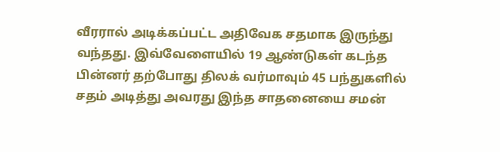வீரரால் அடிக்கப்பட்ட அதிவேக சதமாக இருந்து வந்தது. இவ்வேளையில் 19 ஆண்டுகள் கடந்த பின்னர் தற்போது திலக் வர்மாவும் 45 பந்துகளில் சதம் அடித்து அவரது இந்த சாதனையை சமன்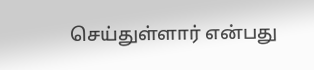செய்துள்ளார் என்பது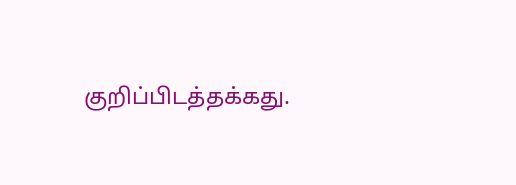குறிப்பிடத்தக்கது.